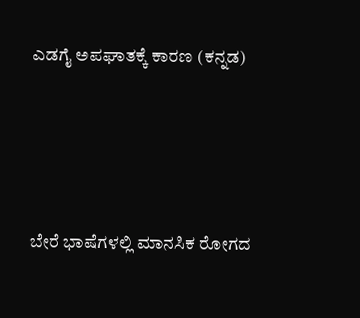ಎಡಗೈ ಅಪಘಾತಕ್ಕೆ ಕಾರಣ (ಕನ್ನಡ)




ಬೇರೆ ಭಾಷೆಗಳಲ್ಲಿ ಮಾನಸಿಕ ರೋಗದ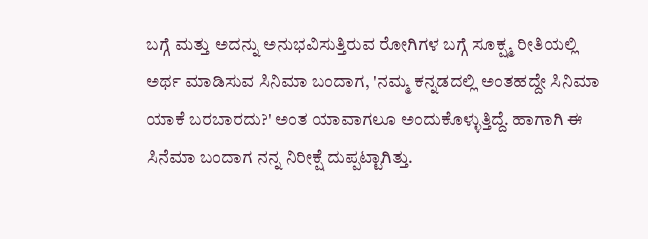ಬಗ್ಗೆ ಮತ್ತು ಅದನ್ನು ಅನುಭವಿಸುತ್ತಿರುವ ರೋಗಿಗಳ ಬಗ್ಗೆ ಸೂಕ್ಷ್ಮ ರೀತಿಯಲ್ಲಿ ಅರ್ಥ ಮಾಡಿಸುವ ಸಿನಿಮಾ ಬಂದಾಗ, 'ನಮ್ಮ ಕನ್ನಡದಲ್ಲಿ ಅಂತಹದ್ದೇ ಸಿನಿಮಾ ಯಾಕೆ ಬರಬಾರದು?' ಅಂತ ಯಾವಾಗಲೂ ಅಂದುಕೊಳ್ಳುತ್ತಿದ್ದೆ. ಹಾಗಾಗಿ ಈ ಸಿನೆಮಾ ಬಂದಾಗ ನನ್ನ ನಿರೀಕ್ಷೆ ದುಪ್ಪಟ್ಟಾಗಿತ್ತು.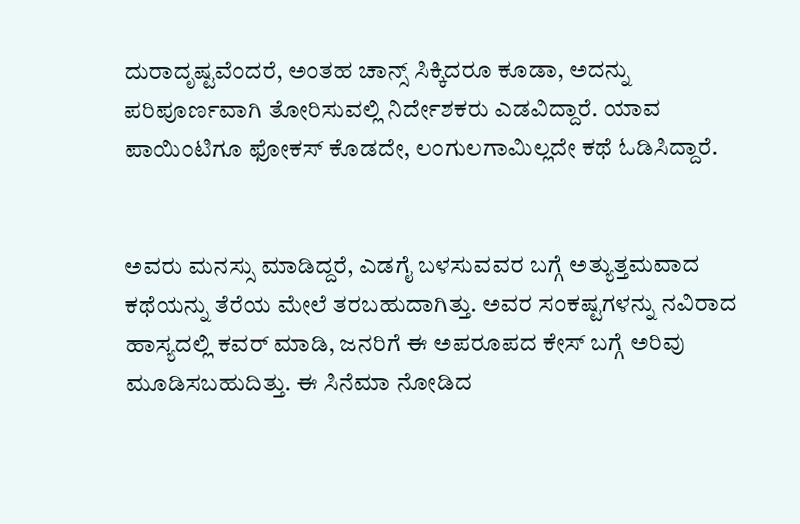ದುರಾದೃಷ್ಟವೆಂದರೆ, ಅಂತಹ ಚಾನ್ಸ್ ಸಿಕ್ಕಿದರೂ ಕೂಡಾ, ಅದನ್ನು ಪರಿಪೂರ್ಣವಾಗಿ ತೋರಿಸುವಲ್ಲಿ ನಿರ್ದೇಶಕರು ಎಡವಿದ್ದಾರೆ. ಯಾವ ಪಾಯಿಂಟಿಗೂ ಫೋಕಸ್ ಕೊಡದೇ, ಲಂಗುಲಗಾಮಿಲ್ಲದೇ ಕಥೆ ಓಡಿಸಿದ್ದಾರೆ.


ಅವರು ಮನಸ್ಸು ಮಾಡಿದ್ದರೆ, ಎಡಗೈ ಬಳಸುವವರ ಬಗ್ಗೆ ಅತ್ಯುತ್ತಮವಾದ ಕಥೆಯನ್ನು ತೆರೆಯ ಮೇಲೆ ತರಬಹುದಾಗಿತ್ತು. ಅವರ ಸಂಕಷ್ಟಗಳನ್ನು ನವಿರಾದ ಹಾಸ್ಯದಲ್ಲಿ ಕವರ್ ಮಾಡಿ, ಜನರಿಗೆ ಈ ಅಪರೂಪದ ಕೇಸ್ ಬಗ್ಗೆ ಅರಿವು ಮೂಡಿಸಬಹುದಿತ್ತು. ಈ ಸಿನೆಮಾ ನೋಡಿದ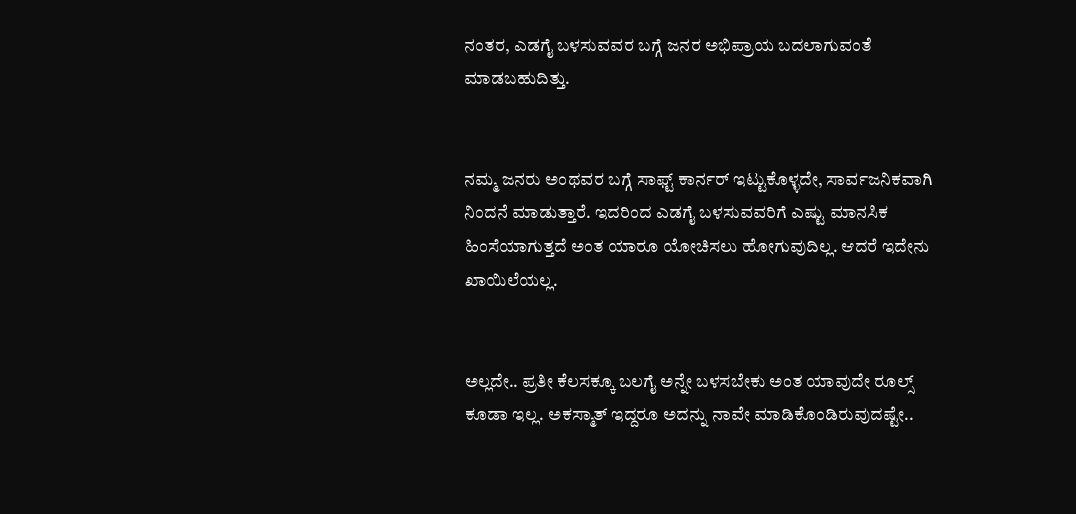ನಂತರ, ಎಡಗೈ ಬಳಸುವವರ ಬಗ್ಗೆ ಜನರ ಅಭಿಪ್ರಾಯ ಬದಲಾಗುವಂತೆ ಮಾಡಬಹುದಿತ್ತು.


ನಮ್ಮ ಜನರು ಅಂಥವರ ಬಗ್ಗೆ ಸಾಫ್ಟ್ ಕಾರ್ನರ್ ಇಟ್ಟುಕೊಳ್ಳದೇ, ಸಾರ್ವಜನಿಕವಾಗಿ ನಿಂದನೆ ಮಾಡುತ್ತಾರೆ. ಇದರಿಂದ ಎಡಗೈ ಬಳಸುವವರಿಗೆ ಎಷ್ಟು ಮಾನಸಿಕ ಹಿಂಸೆಯಾಗುತ್ತದೆ ಅಂತ ಯಾರೂ ಯೋಚಿಸಲು ಹೋಗುವುದಿಲ್ಲ. ಆದರೆ ಇದೇನು ಖಾಯಿಲೆಯಲ್ಲ.


ಅಲ್ಲದೇ.. ಪ್ರತೀ ಕೆಲಸಕ್ಕೂ ಬಲಗೈ ಅನ್ನೇ ಬಳಸಬೇಕು ಅಂತ ಯಾವುದೇ ರೂಲ್ಸ್ ಕೂಡಾ ಇಲ್ಲ. ಅಕಸ್ಮಾತ್ ಇದ್ದರೂ ಅದನ್ನು ನಾವೇ ಮಾಡಿಕೊಂಡಿರುವುದಷ್ಟೇ..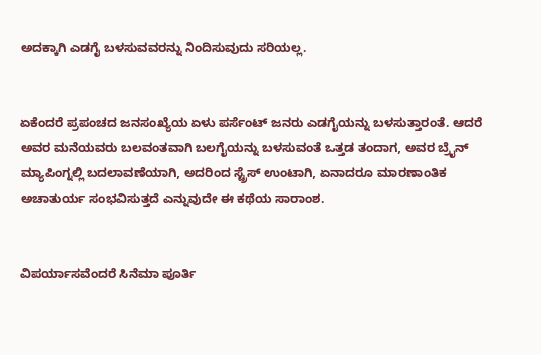ಅದಕ್ಕಾಗಿ ಎಡಗೈ ಬಳಸುವವರನ್ನು ನಿಂದಿಸುವುದು ಸರಿಯಲ್ಲ.


ಏಕೆಂದರೆ ಪ್ರಪಂಚದ ಜನಸಂಖ್ಯೆಯ ಏಳು ಪರ್ಸೆಂಟ್ ಜನರು ಎಡಗೈಯನ್ನು ಬಳಸುತ್ತಾರಂತೆ. ಆದರೆ ಅವರ ಮನೆಯವರು ಬಲವಂತವಾಗಿ ಬಲಗೈಯನ್ನು ಬಳಸುವಂತೆ ಒತ್ತಡ ತಂದಾಗ, ಅವರ ಬ್ರೈನ್ ಮ್ಯಾಪಿಂಗ್ನಲ್ಲಿ ಬದಲಾವಣೆಯಾಗಿ, ಅದರಿಂದ ಸ್ಟ್ರೆಸ್ ಉಂಟಾಗಿ, ಏನಾದರೂ ಮಾರಣಾಂತಿಕ ಅಚಾತುರ್ಯ ಸಂಭವಿಸುತ್ತದೆ ಎನ್ನುವುದೇ ಈ ಕಥೆಯ ಸಾರಾಂಶ.


ವಿಪರ್ಯಾಸವೆಂದರೆ ಸಿನೆಮಾ ಪೂರ್ತಿ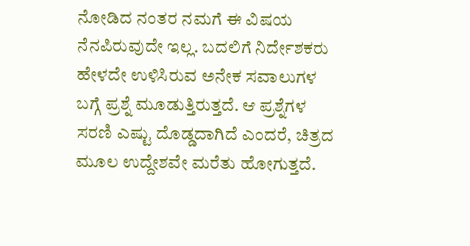ನೋಡಿದ ನಂತರ ನಮಗೆ ಈ ವಿಷಯ ನೆನಪಿರುವುದೇ ಇಲ್ಲ. ಬದಲಿಗೆ ನಿರ್ದೇಶಕರು ಹೇಳದೇ ಉಳಿಸಿರುವ ಅನೇಕ ಸವಾಲುಗಳ ಬಗ್ಗೆ ಪ್ರಶ್ನೆ ಮೂಡುತ್ತಿರುತ್ತದೆ. ಆ ಪ್ರಶ್ನೆಗಳ ಸರಣಿ ಎಷ್ಟು ದೊಡ್ಡದಾಗಿದೆ ಎಂದರೆ, ಚಿತ್ರದ ಮೂಲ ಉದ್ದೇಶವೇ ಮರೆತು ಹೋಗುತ್ತದೆ.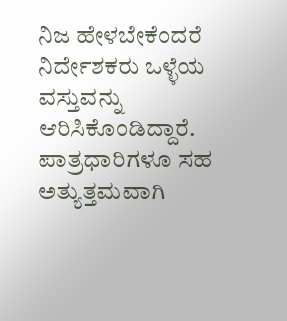ನಿಜ ಹೇಳಬೇಕೆಂದರೆ ನಿರ್ದೇಶಕರು ಒಳ್ಳೆಯ ವಸ್ತುವನ್ನು ಆರಿಸಿಕೊಂಡಿದ್ದಾರೆ. ಪಾತ್ರಧಾರಿಗಳೂ ಸಹ ಅತ್ಯುತ್ತಮವಾಗಿ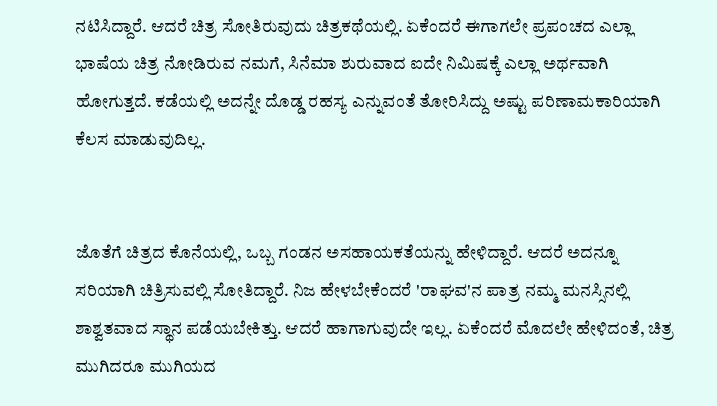ನಟಿಸಿದ್ದಾರೆ. ಆದರೆ ಚಿತ್ರ ಸೋತಿರುವುದು ಚಿತ್ರಕಥೆಯಲ್ಲಿ. ಏಕೆಂದರೆ ಈಗಾಗಲೇ ಪ್ರಪಂಚದ ಎಲ್ಲಾ ಭಾಷೆಯ ಚಿತ್ರ ನೋಡಿರುವ ನಮಗೆ, ಸಿನೆಮಾ ಶುರುವಾದ ಐದೇ ನಿಮಿಷಕ್ಕೆ ಎಲ್ಲಾ ಅರ್ಥವಾಗಿ ಹೋಗುತ್ತದೆ. ಕಡೆಯಲ್ಲಿ ಅದನ್ನೇ ದೊಡ್ಡ ರಹಸ್ಯ ಎನ್ನುವಂತೆ ತೋರಿಸಿದ್ದು ಅಷ್ಟು ಪರಿಣಾಮಕಾರಿಯಾಗಿ ಕೆಲಸ ಮಾಡುವುದಿಲ್ಲ.


ಜೊತೆಗೆ ಚಿತ್ರದ ಕೊನೆಯಲ್ಲಿ, ಒಬ್ಬ ಗಂಡನ ಅಸಹಾಯಕತೆಯನ್ನು ಹೇಳಿದ್ದಾರೆ. ಆದರೆ ಅದನ್ನೂ ಸರಿಯಾಗಿ ಚಿತ್ರಿಸುವಲ್ಲಿ ಸೋತಿದ್ದಾರೆ. ನಿಜ ಹೇಳಬೇಕೆಂದರೆ 'ರಾಘವ'ನ ಪಾತ್ರ ನಮ್ಮ ಮನಸ್ಸಿನಲ್ಲಿ ಶಾಶ್ವತವಾದ ಸ್ಥಾನ ಪಡೆಯಬೇಕಿತ್ತು. ಆದರೆ ಹಾಗಾಗುವುದೇ ಇಲ್ಲ. ಏಕೆಂದರೆ ಮೊದಲೇ ಹೇಳಿದಂತೆ, ಚಿತ್ರ ಮುಗಿದರೂ ಮುಗಿಯದ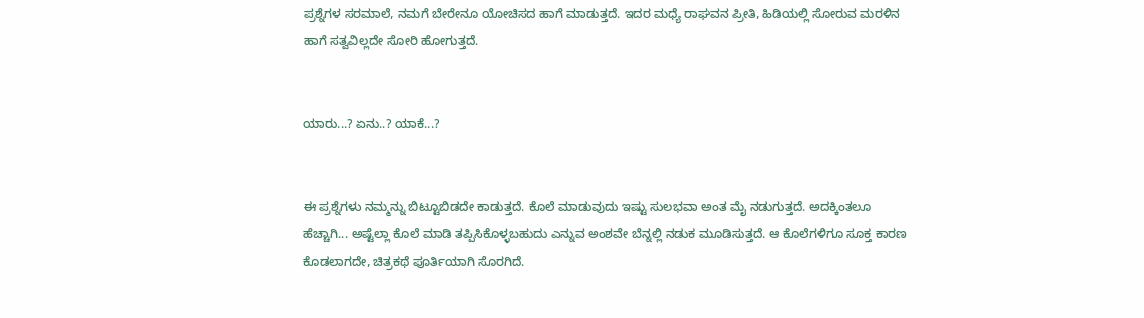ಪ್ರಶ್ನೆಗಳ ಸರಮಾಲೆ, ನಮಗೆ ಬೇರೇನೂ ಯೋಚಿಸದ ಹಾಗೆ ಮಾಡುತ್ತದೆ. ಇದರ ಮಧ್ಯೆ ರಾಘವನ ಪ್ರೀತಿ, ಹಿಡಿಯಲ್ಲಿ ಸೋರುವ ಮರಳಿನ ಹಾಗೆ ಸತ್ವವಿಲ್ಲದೇ ಸೋರಿ ಹೋಗುತ್ತದೆ.


ಯಾರು...? ಏನು..? ಯಾಕೆ...?


ಈ ಪ್ರಶ್ನೆಗಳು ನಮ್ಮನ್ನು ಬಿಟ್ಟೂಬಿಡದೇ ಕಾಡುತ್ತದೆ. ಕೊಲೆ ಮಾಡುವುದು ಇಷ್ಟು ಸುಲಭವಾ ಅಂತ ಮೈ ನಡುಗುತ್ತದೆ. ಅದಕ್ಕಿಂತಲೂ ಹೆಚ್ಚಾಗಿ... ಅಷ್ಟೆಲ್ಲಾ ಕೊಲೆ ಮಾಡಿ ತಪ್ಪಿಸಿಕೊಳ್ಳಬಹುದು ಎನ್ನುವ ಅಂಶವೇ ಬೆನ್ನಲ್ಲಿ ನಡುಕ ಮೂಡಿಸುತ್ತದೆ. ಆ ಕೊಲೆಗಳಿಗೂ ಸೂಕ್ತ ಕಾರಣ ಕೊಡಲಾಗದೇ, ಚಿತ್ರಕಥೆ ಪೂರ್ತಿಯಾಗಿ ಸೊರಗಿದೆ.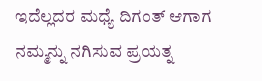ಇದೆಲ್ಲದರ ಮಧ್ಯೆ ದಿಗಂತ್ ಆಗಾಗ ನಮ್ಮನ್ನು ನಗಿಸುವ ಪ್ರಯತ್ನ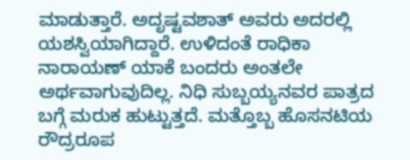ಮಾಡುತ್ತಾರೆ. ಅದೃಷ್ಟವಶಾತ್ ಅವರು ಅದರಲ್ಲಿ‌ ಯಶಸ್ವಿಯಾಗಿದ್ದಾರೆ. ಉಳಿದಂತೆ ರಾಧಿಕಾ ನಾರಾಯಣ್ ಯಾಕೆ ಬಂದರು ಅಂತಲೇ ಅರ್ಥವಾಗುವುದಿಲ್ಲ. ನಿಧಿ ಸುಬ್ಬಯ್ಯನವರ ಪಾತ್ರದ ಬಗ್ಗೆ ಮರುಕ ಹುಟ್ಟುತ್ತದೆ. ಮತ್ತೊಬ್ಬ ಹೊಸನಟಿಯ ರೌದ್ರರೂಪ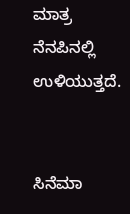ಮಾತ್ರ ನೆನಪಿನಲ್ಲಿ ಉಳಿಯುತ್ತದೆ.


ಸಿನೆಮಾ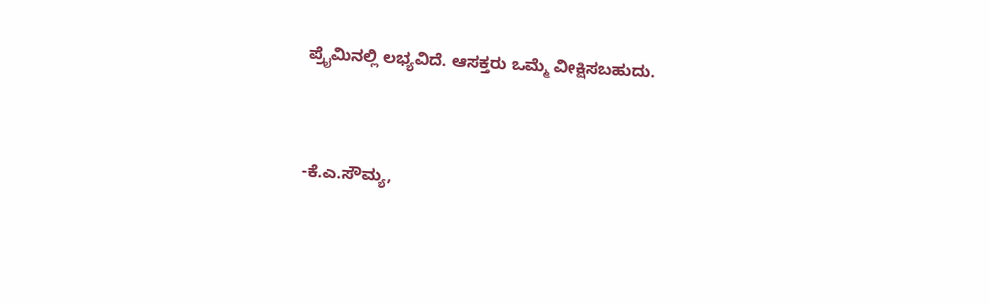ಪ್ರೈಮಿನಲ್ಲಿ ಲಭ್ಯವಿದೆ. ಆಸಕ್ತರು ಒಮ್ಮೆ ವೀಕ್ಷಿಸಬಹುದು.


-ಕೆ.ಎ.ಸೌಮ್ಯ,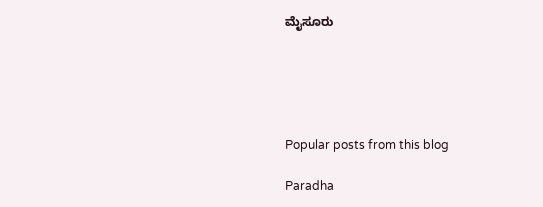ಮೈಸೂರು





Popular posts from this blog

Paradha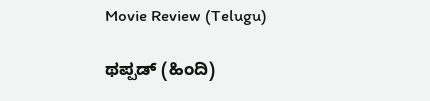Movie Review (Telugu)

ಥಪ್ಪಡ್ (ಹಿಂದಿ)